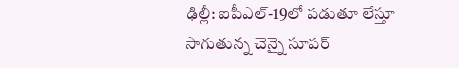ఢిల్లీ: ఐపీఎల్-19లో పడుతూ లేస్తూ సాగుతున్న చెన్నై సూపర్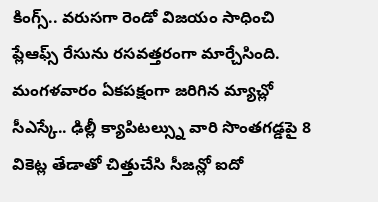కింగ్స్.. వరుసగా రెండో విజయం సాధించి ప్లేఆఫ్స్ రేసును రసవత్తరంగా మార్చేసింది. మంగళవారం ఏకపక్షంగా జరిగిన మ్యాచ్లో సీఎస్కే.. ఢిల్లీ క్యాపిటల్స్ను వారి సొంతగడ్డపై 8 వికెట్ల తేడాతో చిత్తుచేసి సీజన్లో ఐదో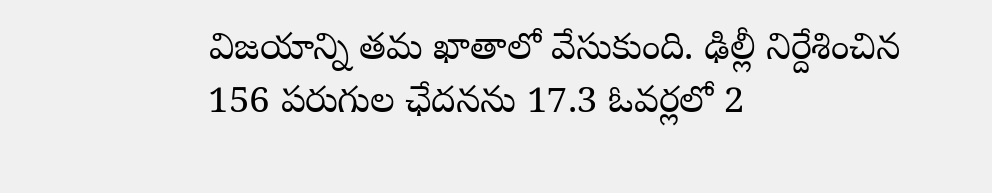విజయాన్ని తమ ఖాతాలో వేసుకుంది. ఢిల్లీ నిర్దేశించిన 156 పరుగుల ఛేదనను 17.3 ఓవర్లలో 2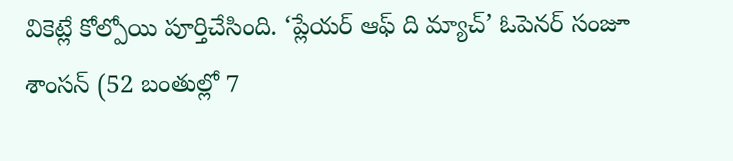వికెట్లే కోల్పోయి పూర్తిచేసింది. ‘ప్లేయర్ ఆఫ్ ది మ్యాచ్’ ఓపెనర్ సంజూ శాంసన్ (52 బంతుల్లో 7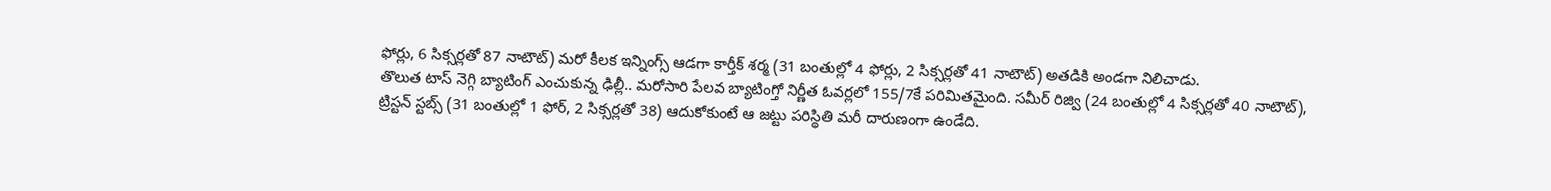ఫోర్లు, 6 సిక్సర్లతో 87 నాటౌట్) మరో కీలక ఇన్నింగ్స్ ఆడగా కార్తీక్ శర్మ (31 బంతుల్లో 4 ఫోర్లు, 2 సిక్సర్లతో 41 నాటౌట్) అతడికి అండగా నిలిచాడు.
తొలుత టాస్ నెగ్గి బ్యాటింగ్ ఎంచుకున్న ఢిల్లీ.. మరోసారి పేలవ బ్యాటింగ్తో నిర్ణీత ఓవర్లలో 155/7కే పరిమితమైంది. సమీర్ రిజ్వి (24 బంతుల్లో 4 సిక్సర్లతో 40 నాటౌట్), ట్రిస్టన్ స్టబ్స్ (31 బంతుల్లో 1 ఫోర్, 2 సిక్సర్లతో 38) ఆదుకోకుంటే ఆ జట్టు పరిస్థితి మరీ దారుణంగా ఉండేది.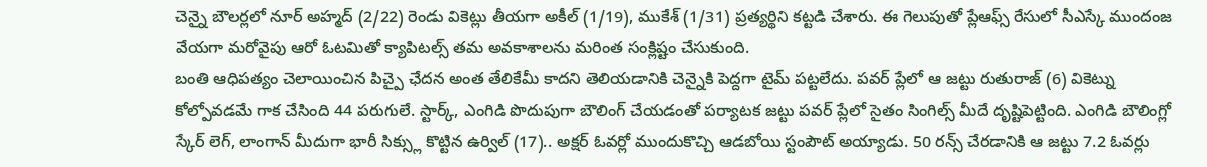చెన్నై బౌలర్లలో నూర్ అహ్మద్ (2/22) రెండు వికెట్లు తీయగా అకీల్ (1/19), ముకేశ్ (1/31) ప్రత్యర్థిని కట్టడి చేశారు. ఈ గెలుపుతో ప్లేఆఫ్స్ రేసులో సీఎస్కే ముందంజ వేయగా మరోవైపు ఆరో ఓటమితో క్యాపిటల్స్ తమ అవకాశాలను మరింత సంక్లిష్టం చేసుకుంది.
బంతి ఆధిపత్యం చెలాయించిన పిచ్పై ఛేదన అంత తేలికేమీ కాదని తెలియడానికి చెన్నైకి పెద్దగా టైమ్ పట్టలేదు. పవర్ ప్లేలో ఆ జట్టు రుతురాజ్ (6) వికెట్ను కోల్పోవడమే గాక చేసింది 44 పరుగులే. స్టార్క్, ఎంగిడి పొదుపుగా బౌలింగ్ చేయడంతో పర్యాటక జట్టు పవర్ ప్లేలో సైతం సింగిల్స్ మీదే దృష్టిపెట్టింది. ఎంగిడి బౌలింగ్లో స్కేర్ లెగ్, లాంగాన్ మీదుగా భారీ సిక్స్లు కొట్టిన ఉర్విల్ (17).. అక్షర్ ఓవర్లో ముందుకొచ్చి ఆడబోయి స్టంపౌట్ అయ్యాడు. 50 రన్స్ చేరడానికి ఆ జట్టు 7.2 ఓవర్లు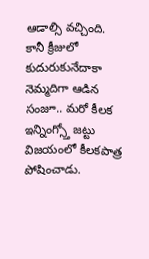ఆడాల్సి వచ్చింది. కానీ క్రీజులో కుదురుకునేదాకా నెమ్మదిగా ఆడిన సంజూ.. మరో కీలక ఇన్నింగ్స్తో జట్టు విజయంలో కీలకపాత్ర పోషించాడు.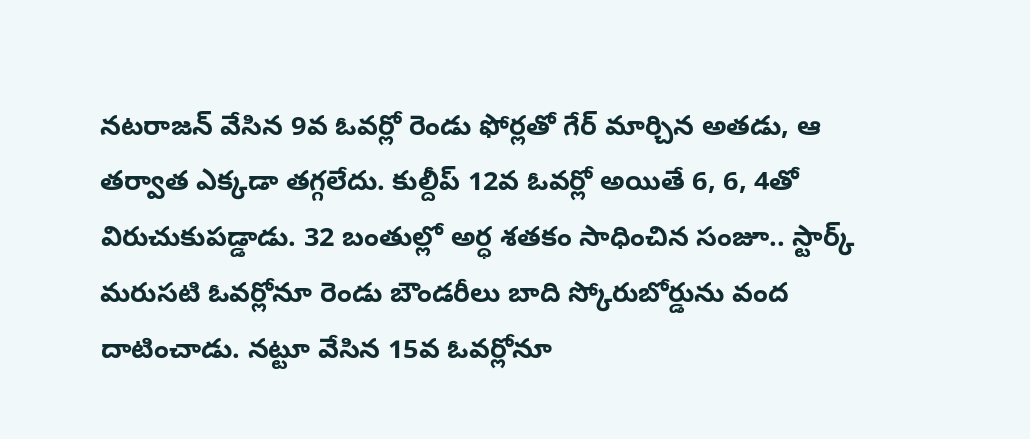నటరాజన్ వేసిన 9వ ఓవర్లో రెండు ఫోర్లతో గేర్ మార్చిన అతడు, ఆ తర్వాత ఎక్కడా తగ్గలేదు. కుల్దీప్ 12వ ఓవర్లో అయితే 6, 6, 4తో విరుచుకుపడ్డాడు. 32 బంతుల్లో అర్ధ శతకం సాధించిన సంజూ.. స్టార్క్ మరుసటి ఓవర్లోనూ రెండు బౌండరీలు బాది స్కోరుబోర్డును వంద దాటించాడు. నట్టూ వేసిన 15వ ఓవర్లోనూ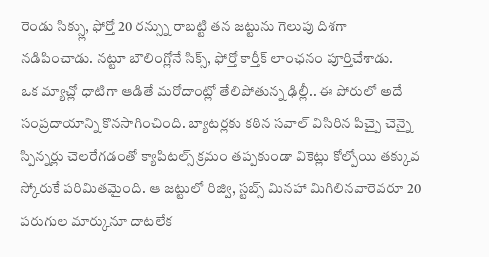రెండు సిక్స్లు, ఫోర్తో 20 రన్స్ను రాబట్టి తన జట్టును గెలుపు దిశగా నడిపించాడు. నట్టూ బౌలింగ్లోనే సిక్స్, ఫోర్తో కార్తీక్ లాంఛనం పూర్తిచేశాడు.
ఒక మ్యాచ్లో ధాటిగా ఆడితే మరోదాంట్లో తేలిపోతున్న ఢిల్లీ.. ఈ పోరులో అదే సంప్రదాయాన్ని కొనసాగించింది. బ్యాటర్లకు కఠిన సవాల్ విసిరిన పిచ్పై చెన్నై స్పిన్నర్లు చెలరేగడంతో క్యాపిటల్స్ క్రమం తప్పకుండా వికెట్లు కోల్పోయి తక్కువ స్కోరుకే పరిమితమైంది. ఆ జట్టులో రిజ్వి, స్టబ్స్ మినహా మిగిలినవారెవరూ 20 పరుగుల మార్కునూ దాటలేక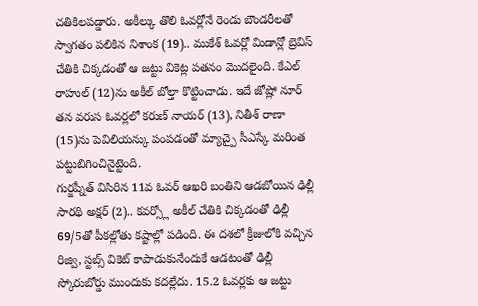చతికిలపడ్డారు. అకీల్కు తొలి ఓవర్లోనే రెండు బౌండరీలతో స్వాగతం పలికిన నిశాంక (19).. ముకేశ్ ఓవర్లో మిడాన్లో బ్రెవిస్ చేతికి చిక్కడంతో ఆ జట్టు వికెట్ల పతనం మొదలైంది. కేఎల్ రాహుల్ (12)ను అకీల్ బోల్తా కొట్టించాడు. ఇదే జోష్లో నూర్ తన వరుస ఓవర్లలో కరుణ్ నాయర్ (13), నితీశ్ రాణా (15)ను పెవిలియన్కు పంపడంతో మ్యాచ్పై సీఎస్కే మరింత పట్టుబిగించినైట్టెంది.
గుర్జప్నీత్ విసిరిన 11వ ఓవర్ ఆఖరి బంతిని ఆడబోయిన ఢిల్లీ సారథి అక్షర్ (2).. కవర్స్లో అకీల్ చేతికి చిక్కడంతో ఢిల్లీ 69/5తో పీకల్లోతు కష్టాల్లో పడింది. ఈ దశలో క్రీజులోకి వచ్చిన రిజ్వి, స్టబ్స్ వికెట్ కాపాడుకునేందుకే ఆడటంతో ఢిల్లీ స్కోరుబోర్డు ముందుకు కదల్లేదు. 15.2 ఓవర్లకు ఆ జట్టు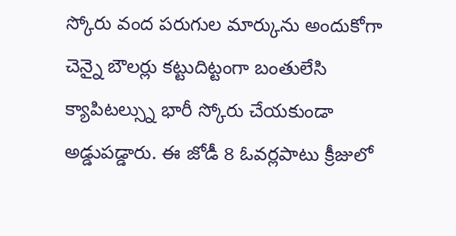స్కోరు వంద పరుగుల మార్కును అందుకోగా చెన్నై బౌలర్లు కట్టుదిట్టంగా బంతులేసి క్యాపిటల్స్ను భారీ స్కోరు చేయకుండా అడ్డుపడ్డారు. ఈ జోడీ 8 ఓవర్లపాటు క్రీజులో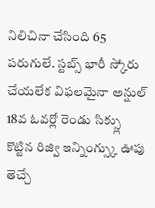నిలిచినా చేసింది 65 పరుగులే. స్టబ్స్ భారీ స్కోరు చేయలేక విఫలమైనా అన్షుల్ 18వ ఓవర్లో రెండు సిక్స్లు కొట్టిన రిజ్వి ఇన్నింగ్స్కు ఊపు తెచ్చే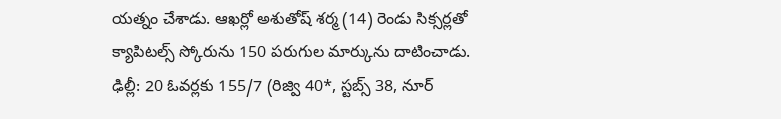యత్నం చేశాడు. ఆఖర్లో అశుతోష్ శర్మ (14) రెండు సిక్సర్లతో క్యాపిటల్స్ స్కోరును 150 పరుగుల మార్కును దాటించాడు.
ఢిల్లీ: 20 ఓవర్లకు 155/7 (రిజ్వి 40*, స్టబ్స్ 38, నూర్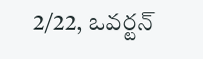2/22, ఒవర్టన్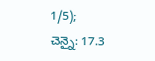1/5);
చెన్నై: 17.3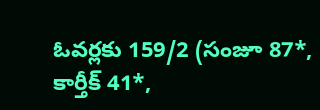ఓవర్లకు 159/2 (సంజూ 87*, కార్తీక్ 41*,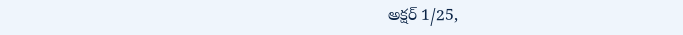అక్షర్ 1/25,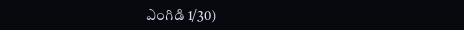ఎంగిడి 1/30)